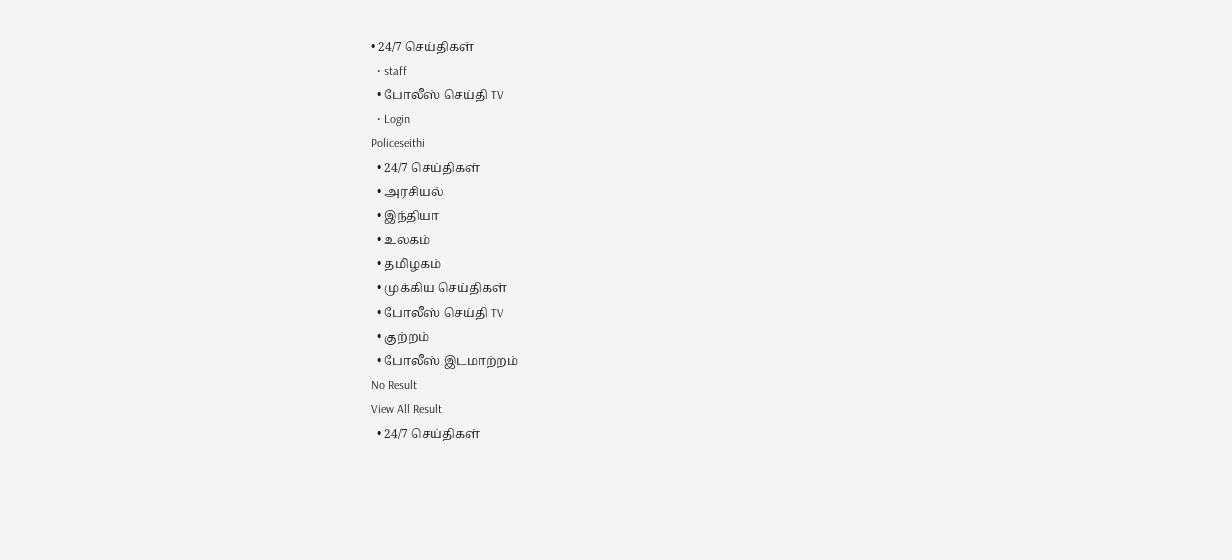• 24/7 செய்திகள்
  • staff
  • போலீஸ் செய்தி TV
  • Login
Policeseithi
  • 24/7 செய்திகள்
  • அரசியல்
  • இந்தியா
  • உலகம்
  • தமிழகம்
  • முக்கிய செய்திகள்
  • போலீஸ் செய்தி TV
  • குற்றம்
  • போலீஸ் இடமாற்றம்
No Result
View All Result
  • 24/7 செய்திகள்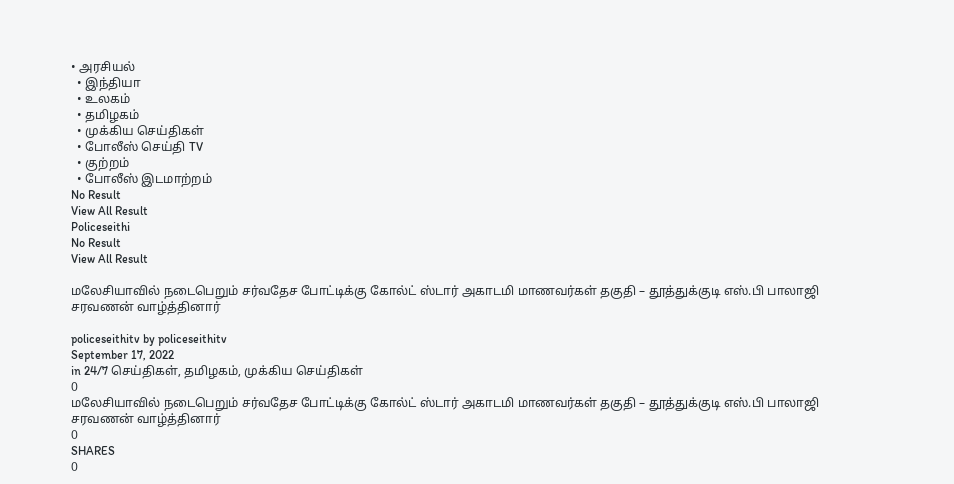• அரசியல்
  • இந்தியா
  • உலகம்
  • தமிழகம்
  • முக்கிய செய்திகள்
  • போலீஸ் செய்தி TV
  • குற்றம்
  • போலீஸ் இடமாற்றம்
No Result
View All Result
Policeseithi
No Result
View All Result

மலேசியாவில் நடைபெறும் சர்வதேச போட்டிக்கு கோல்ட் ஸ்டார் அகாடமி மாணவர்கள் தகுதி – தூத்துக்குடி எஸ்.பி பாலாஜி சரவணன் வாழ்த்தினார்

policeseithitv by policeseithitv
September 17, 2022
in 24/7 செய்திகள், தமிழகம், முக்கிய செய்திகள்
0
மலேசியாவில் நடைபெறும் சர்வதேச போட்டிக்கு கோல்ட் ஸ்டார் அகாடமி மாணவர்கள் தகுதி – தூத்துக்குடி எஸ்.பி பாலாஜி சரவணன் வாழ்த்தினார்
0
SHARES
0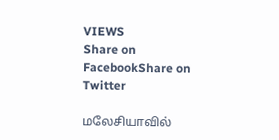VIEWS
Share on FacebookShare on Twitter

மலேசியாவில்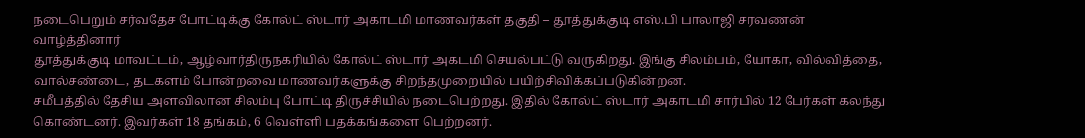நடைபெறும் சர்வதேச போட்டிக்கு கோல்ட் ஸ்டார் அகாடமி மாணவர்கள் தகுதி – தூத்துக்குடி எஸ்.பி பாலாஜி சரவணன் வாழ்த்தினார்
தூத்துக்குடி மாவட்டம், ஆழ்வார்திருநகரியில் கோல்ட் ஸ்டார் அகடமி செயல்பட்டு வருகிறது. இங்கு சிலம்பம், யோகா, வில்வித்தை, வால்சண்டை, தடகளம் போன்றவை மாணவர்களுக்கு சிறந்தமுறையில் பயிற்சிவிக்கப்படுகின்றன.
சமீபத்தில் தேசிய அளவிலான சிலம்பு போட்டி திருச்சியில் நடைபெற்றது. இதில் கோல்ட் ஸ்டார் அகாடமி சார்பில் 12 பேர்கள் கலந்து கொண்டனர். இவர்கள் 18 தங்கம், 6 வெள்ளி பதக்கங்களை பெற்றனர்.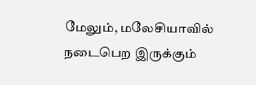மேலும், மலேசியாவில் நடைபெற இருக்கும்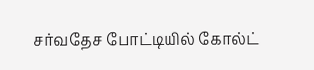சர்வதேச போட்டியில் கோல்ட்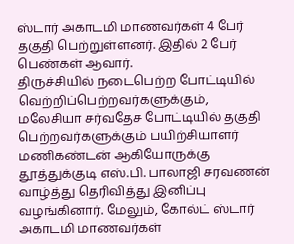ஸ்டார் அகாடமி மாணவர்கள் 4 பேர் தகுதி பெற்றுள்ளனர். இதில் 2 பேர் பெண்கள் ஆவார்.
திருச்சியில் நடைபெற்ற போட்டியில் வெற்றிப்பெற்றவர்களுக்கும், மலேசியா சர்வதேச போட்டியில் தகுதி பெற்றவர்களுக்கும் பயிற்சியாளர் மணிகண்டன் ஆகியோருக்கு தூத்துக்குடி எஸ்.பி. பாலாஜி சரவணன் வாழ்த்து தெரிவித்து இனிப்பு வழங்கினார். மேலும், கோல்ட் ஸ்டார் அகாடமி மாணவர்கள்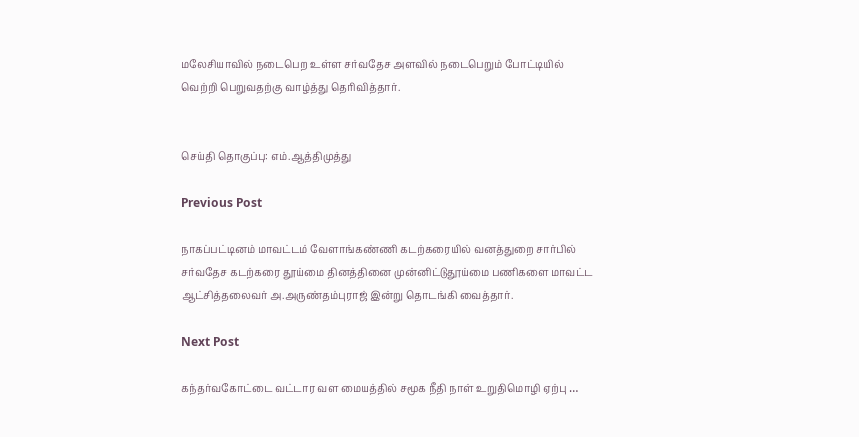மலேசியாவில் நடைபெற உள்ள சர்வதேச அளவில் நடைபெறும் போட்டியில் வெற்றி பெறுவதற்கு வாழ்த்து தெரிவித்தார்.


செய்தி தொகுப்பு: எம்.ஆத்திமுத்து

Previous Post

நாகப்பட்டினம் மாவட்டம் வேளாங்கண்ணி கடற்கரையில் வனத்துறை சார்பில் சர்வதேச கடற்கரை தூய்மை தினத்தினை முன்னிட்டுதூய்மை பணிகளை மாவட்ட ஆட்சித்தலைவர் அ.அருண்தம்புராஜ் இன்று தொடங்கி வைத்தார்.

Next Post

கந்தர்வகோட்டை வட்டார வள மையத்தில் சமூக நீதி நாள் உறுதிமொழி ஏற்பு …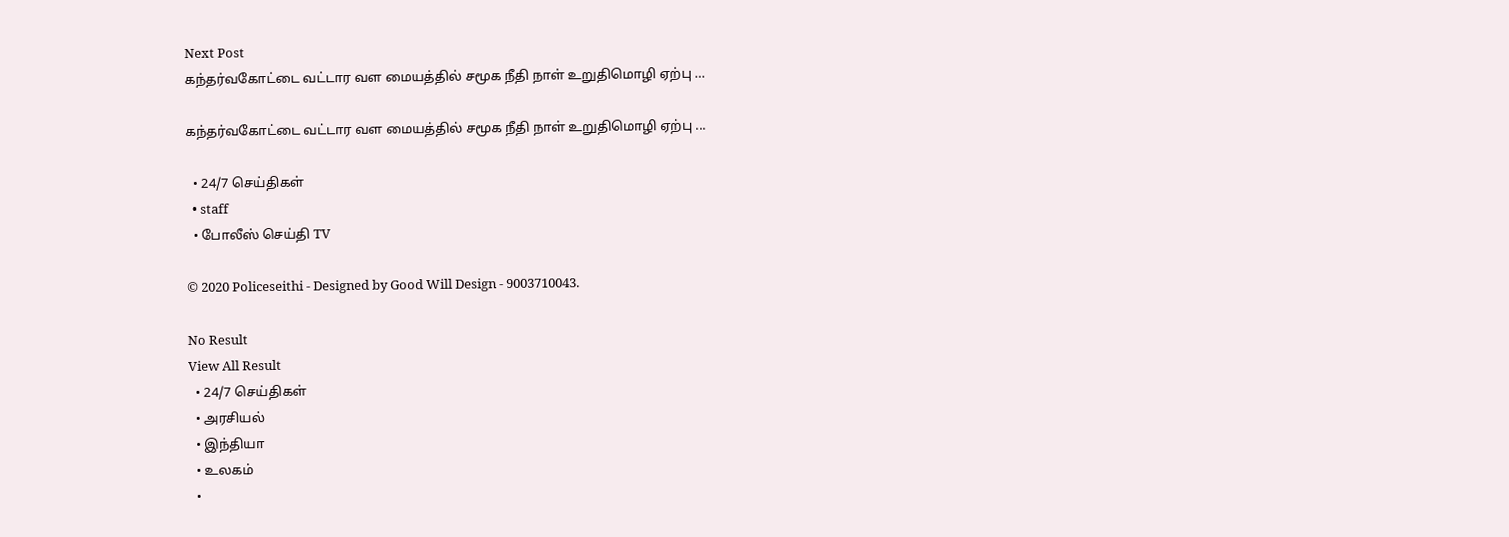Next Post
கந்தர்வகோட்டை வட்டார வள மையத்தில் சமூக நீதி நாள் உறுதிமொழி ஏற்பு …

கந்தர்வகோட்டை வட்டார வள மையத்தில் சமூக நீதி நாள் உறுதிமொழி ஏற்பு ...

  • 24/7 செய்திகள்
  • staff
  • போலீஸ் செய்தி TV

© 2020 Policeseithi - Designed by Good Will Design - 9003710043.

No Result
View All Result
  • 24/7 செய்திகள்
  • அரசியல்
  • இந்தியா
  • உலகம்
  •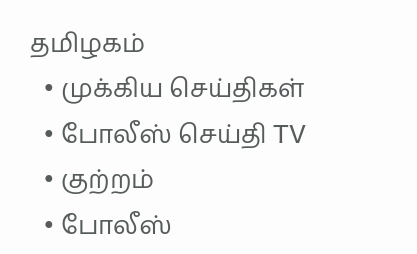தமிழகம்
  • முக்கிய செய்திகள்
  • போலீஸ் செய்தி TV
  • குற்றம்
  • போலீஸ்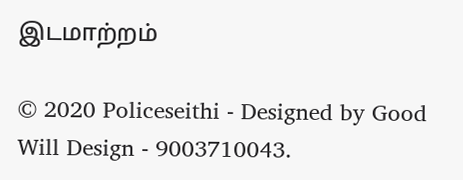இடமாற்றம்

© 2020 Policeseithi - Designed by Good Will Design - 9003710043.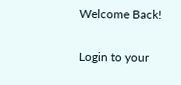Welcome Back!

Login to your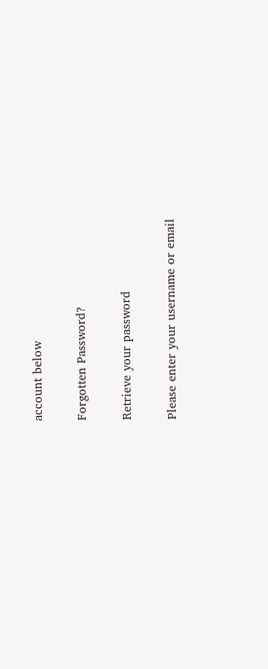account below

Forgotten Password?

Retrieve your password

Please enter your username or email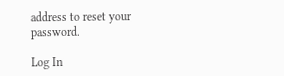address to reset your password.

Log In